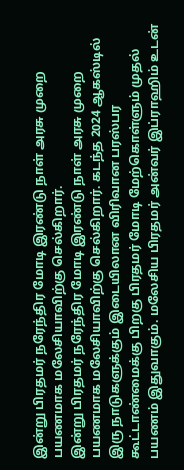இன்று பிரதமர் நரேந்திர மோடி இரண்டு நாள் அரசு முறை பயணமாக மலேசியாவிற்கு செல்கிறார்.
இன்று பிரதமர் நரேந்திர மோடி இரண்டு நாள் அரசு முறை பயணமாக மலேசியாவிற்கு செல்கிறார். கடந்த 2024 ஆகஸ்டில் இரு நாடுகளுக்கும் இடையிலான விரிவான பரஸ்பர கூட்டாண்மைக்கு பிறகு பிரதமர் மோடி மேற்கொள்ளும் முதல் பயணம் இதுவாகும். மலேசிய பிரதமர் அன்வர் இப்ராஹிம் உடன்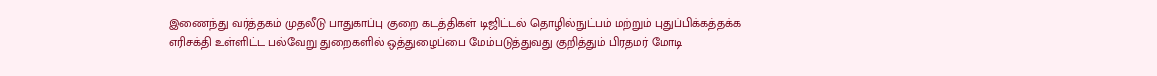இணைந்து வர்த்தகம் முதலீடு பாதுகாப்பு குறை கடத்திகள் டிஜிட்டல் தொழில்நுட்பம் மற்றும் புதுப்பிக்கத்தக்க எரிசக்தி உள்ளிட்ட பல்வேறு துறைகளில் ஒத்துழைப்பை மேம்படுத்துவது குறித்தும் பிரதமர் மோடி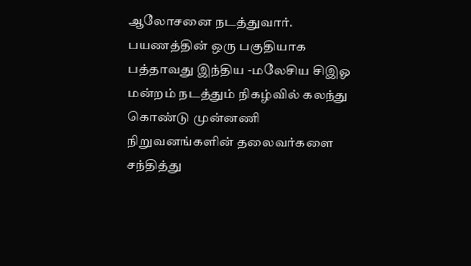ஆலோசனை நடத்துவார். பயணத்தின் ஒரு பகுதியாக பத்தாவது இந்திய -மலேசிய சிஇஓ மன்றம் நடத்தும் நிகழ்வில் கலந்து கொண்டு முன்னணி நிறுவனங்களின் தலைவர்களை சந்தித்து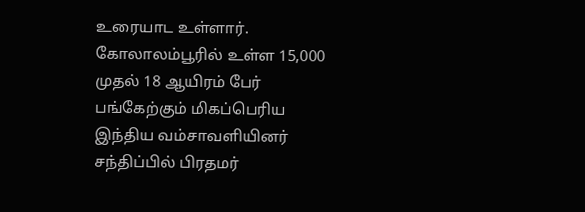உரையாட உள்ளார். கோலாலம்பூரில் உள்ள 15,000 முதல் 18 ஆயிரம் பேர் பங்கேற்கும் மிகப்பெரிய இந்திய வம்சாவளியினர் சந்திப்பில் பிரதமர்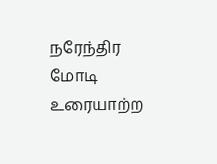நரேந்திர மோடி உரையாற்ற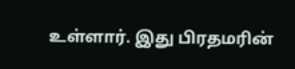உள்ளார். இது பிரதமரின்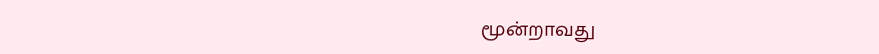மூன்றாவது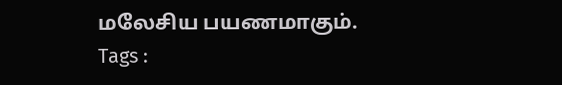மலேசிய பயணமாகும்.
Tags :